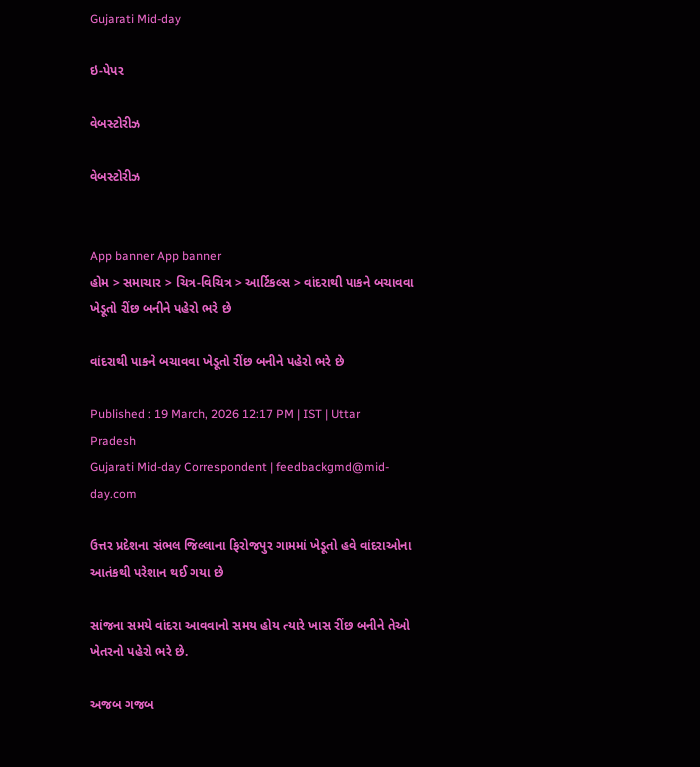Gujarati Mid-day

ઇ-પેપર

વેબસ્ટોરીઝ

વેબસ્ટોરીઝ


App banner App banner
હોમ > સમાચાર > ચિત્ર-વિચિત્ર > આર્ટિકલ્સ > વાંદરાથી પાકને બચાવવા ખેડૂતો રીંછ બનીને પહેરો ભરે છે

વાંદરાથી પાકને બચાવવા ખેડૂતો રીંછ બનીને પહેરો ભરે છે

Published : 19 March, 2026 12:17 PM | IST | Uttar Pradesh
Gujarati Mid-day Correspondent | feedbackgmd@mid-day.com

ઉત્તર પ્રદેશના સંભલ જિલ્લાના ફિરોજપુર ગામમાં ખેડૂતો હવે વાંદરાઓના આતંકથી પરેશાન થઈ ગયા છે

સાંજના સમયે વાંદરા આવવાનો સમય હોય ત્યારે ખાસ રીંછ બનીને તેઓ ખેતરનો પહેરો ભરે છે.

અજબ ગજબ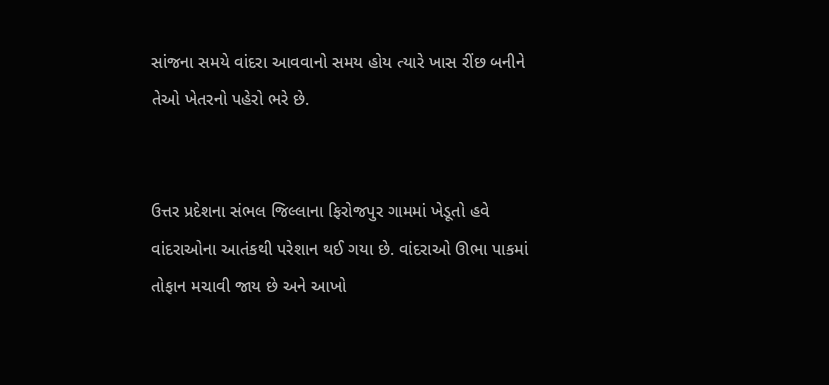સાંજના સમયે વાંદરા આવવાનો સમય હોય ત્યારે ખાસ રીંછ બનીને તેઓ ખેતરનો પહેરો ભરે છે.


ઉત્તર પ્રદેશના સંભલ જિલ્લાના ફિરોજપુર ગામમાં ખેડૂતો હવે વાંદરાઓના આતંકથી પરેશાન થઈ ગયા છે. વાંદરાઓ ઊભા પાકમાં તોફાન મચાવી જાય છે અને આખો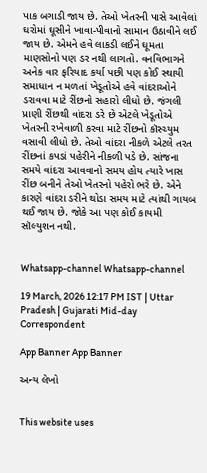પાક બગાડી જાય છે. તેઓ ખેતરની પાસે આવેલાં ઘરોમાં ઘૂસીને ખાવા-પીવાનો સામાન ઉઠાવીને લઈ જાય છે. એમને હવે લાકડી લઈને ઘૂમતા માણસોનો પણ ડર નથી લાગતો. વનવિભાગને અનેક વાર ફરિયાદ કર્યા પછી પણ કોઈ સ્થાયી સમાધાન ન મળતાં ખેડૂતોએ હવે વાંદરાઓને ડરાવવા માટે રીંછનો સહારો લીધો છે. જંગલી પ્રાણી રીંછથી વાંદરા ડરે છે એટલે ખેડૂતોએ ખેતરની રખેવાળી કરવા માટે રીંછનો કૉસ્ચ્યુમ વસાવી લીધો છે. તેઓ વાંદરા નીકળે એટલે તરત રીંછનાં કપડાં પહેરીને નીકળી પડે છે. સાંજના સમયે વાંદરા આવવાનો સમય હોય ત્યારે ખાસ રીંછ બનીને તેઓ ખેતરનો પહેરો ભરે છે. એને કારણે વાંદરા ડરીને થોડા સમય માટે ત્યાંથી ગાયબ થઈ જાય છે. જોકે આ પણ કોઈ કાયમી સૉલ્યુશન નથી.


Whatsapp-channel Whatsapp-channel

19 March, 2026 12:17 PM IST | Uttar Pradesh | Gujarati Mid-day Correspondent

App Banner App Banner

અન્ય લેખો


This website uses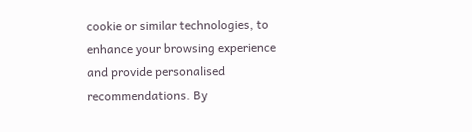cookie or similar technologies, to enhance your browsing experience and provide personalised recommendations. By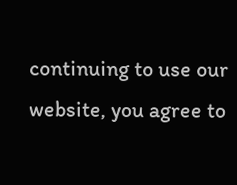continuing to use our website, you agree to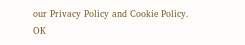our Privacy Policy and Cookie Policy. OK